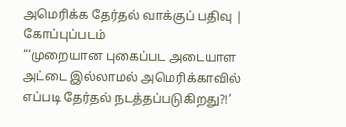அமெரிக்க தேர்தல் வாக்குப் பதிவு | கோப்புப்படம்
“‘முறையான புகைப்பட அடையாள அட்டை இல்லாமல் அமெரிக்காவில் எப்படி தேர்தல் நடத்தப்படுகிறது?!’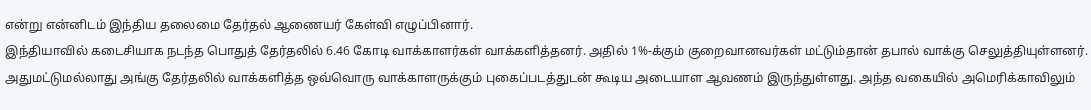என்று என்னிடம் இந்திய தலைமை தேர்தல் ஆணையர் கேள்வி எழுப்பினார்.
இந்தியாவில் கடைசியாக நடந்த பொதுத் தேர்தலில் 6.46 கோடி வாக்காளர்கள் வாக்களித்தனர். அதில் 1%-க்கும் குறைவானவர்கள் மட்டும்தான் தபால் வாக்கு செலுத்தியுள்ளனர். அதுமட்டுமல்லாது அங்கு தேர்தலில் வாக்களித்த ஒவ்வொரு வாக்காளருக்கும் புகைப்படத்துடன் கூடிய அடையாள ஆவணம் இருந்துள்ளது. அந்த வகையில் அமெரிக்காவிலும்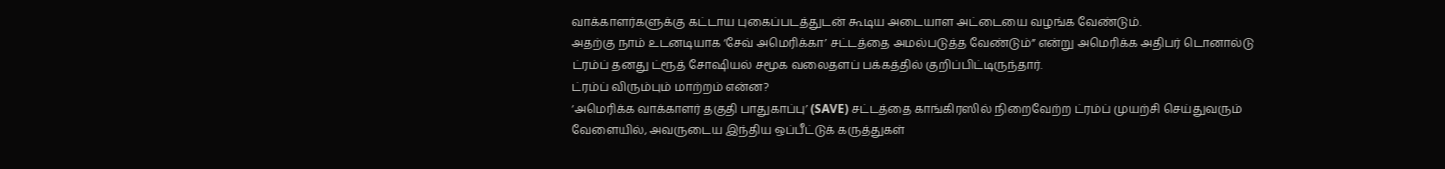வாக்காளர்களுக்கு கட்டாய புகைப்படத்துடன் கூடிய அடையாள அட்டையை வழங்க வேண்டும்.
அதற்கு நாம் உடனடியாக ‘சேவ் அமெரிக்கா’ சட்டத்தை அமல்படுத்த வேண்டும்” என்று அமெரிக்க அதிபர் டொனால்டு ட்ரம்ப் தனது ட்ரூத் சோஷியல் சமூக வலைதளப் பக்கத்தில் குறிப்பிட்டிருந்தார்.
ட்ரம்ப் விரும்பும் மாற்றம் என்ன?
‘அமெரிக்க வாக்காளர் தகுதி பாதுகாப்பு’ (SAVE) சட்டத்தை காங்கிரஸில் நிறைவேற்ற ட்ரம்ப் முயற்சி செய்துவரும் வேளையில், அவருடைய இந்திய ஒப்பீட்டுக் கருத்துகள்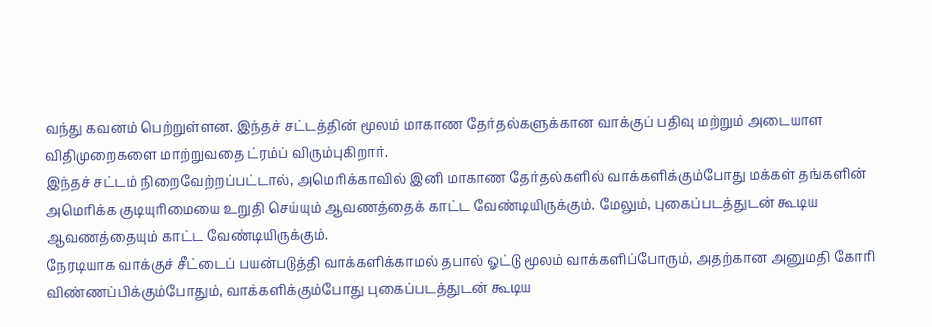வந்து கவனம் பெற்றுள்ளன. இந்தச் சட்டத்தின் மூலம் மாகாண தேர்தல்களுக்கான வாக்குப் பதிவு மற்றும் அடையாள விதிமுறைகளை மாற்றுவதை ட்ரம்ப் விரும்புகிறார்.
இந்தச் சட்டம் நிறைவேற்றப்பட்டால், அமெரிக்காவில் இனி மாகாண தேர்தல்களில் வாக்களிக்கும்போது மக்கள் தங்களின் அமெரிக்க குடியுரிமையை உறுதி செய்யும் ஆவணத்தைக் காட்ட வேண்டியிருக்கும். மேலும், புகைப்படத்துடன் கூடிய ஆவணத்தையும் காட்ட வேண்டியிருக்கும்.
நேரடியாக வாக்குச் சீட்டைப் பயன்படுத்தி வாக்களிக்காமல் தபால் ஓட்டு மூலம் வாக்களிப்போரும், அதற்கான அனுமதி கோரி விண்ணப்பிக்கும்போதும், வாக்களிக்கும்போது புகைப்படத்துடன் கூடிய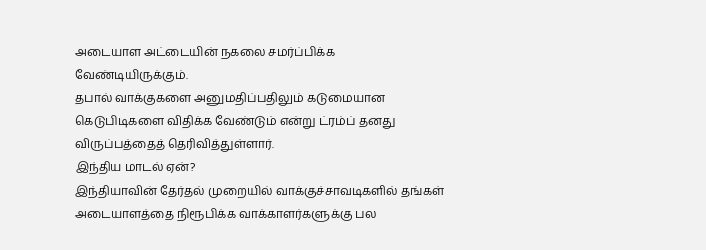அடையாள அட்டையின் நகலை சமர்ப்பிக்க வேண்டியிருக்கும்.
தபால் வாக்குகளை அனுமதிப்பதிலும் கடுமையான கெடுபிடிகளை விதிக்க வேண்டும் என்று ட்ரம்ப் தனது விருப்பத்தைத் தெரிவித்துள்ளார்.
இந்திய மாடல் ஏன்?
இந்தியாவின் தேர்தல் முறையில் வாக்குச்சாவடிகளில் தங்கள் அடையாளத்தை நிரூபிக்க வாக்காளர்களுக்கு பல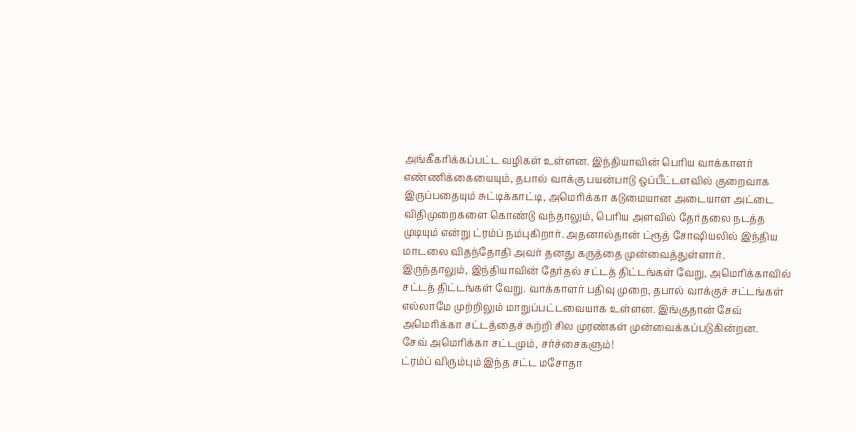அங்கீகரிக்கப்பட்ட வழிகள் உள்ளன. இந்தியாவின் பெரிய வாக்காளர் எண்ணிக்கையையும், தபால் வாக்கு பயன்பாடு ஒப்பீட்டளவில் குறைவாக இருப்பதையும் சுட்டிக்காட்டி, அமெரிக்கா கடுமையான அடையாள அட்டை விதிமுறைகளை கொண்டு வந்தாலும், பெரிய அளவில் தேர்தலை நடத்த முடியும் என்று ட்ரம்ப் நம்புகிறார். அதனால்தான் ட்ரூத் சோஷியலில் இந்திய மாடலை விதந்தோதி அவர் தனது கருத்தை முன்வைத்துள்ளார்.
இருந்தாலும், இந்தியாவின் தேர்தல் சட்டத் திட்டங்கள் வேறு, அமெரிக்காவில் சட்டத் திட்டங்கள் வேறு. வாக்காளர் பதிவு முறை, தபால் வாக்குச் சட்டங்கள் எல்லாமே முற்றிலும் மாறுப்பட்டவையாக உள்ளன. இங்குதான் சேவ் அமெரிக்கா சட்டத்தைச் சுற்றி சில முரண்கள் முன்வைக்கப்படுகின்றன.
சேவ் அமெரிக்கா சட்டமும், சர்ச்சைகளும்!
ட்ரம்ப் விரும்பும் இந்த சட்ட மசோதா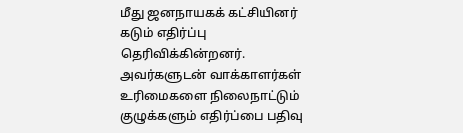மீது ஜனநாயகக் கட்சியினர் கடும் எதிர்ப்பு தெரிவிக்கின்றனர். அவர்களுடன் வாக்காளர்கள் உரிமைகளை நிலைநாட்டும் குழுக்களும் எதிர்ப்பை பதிவு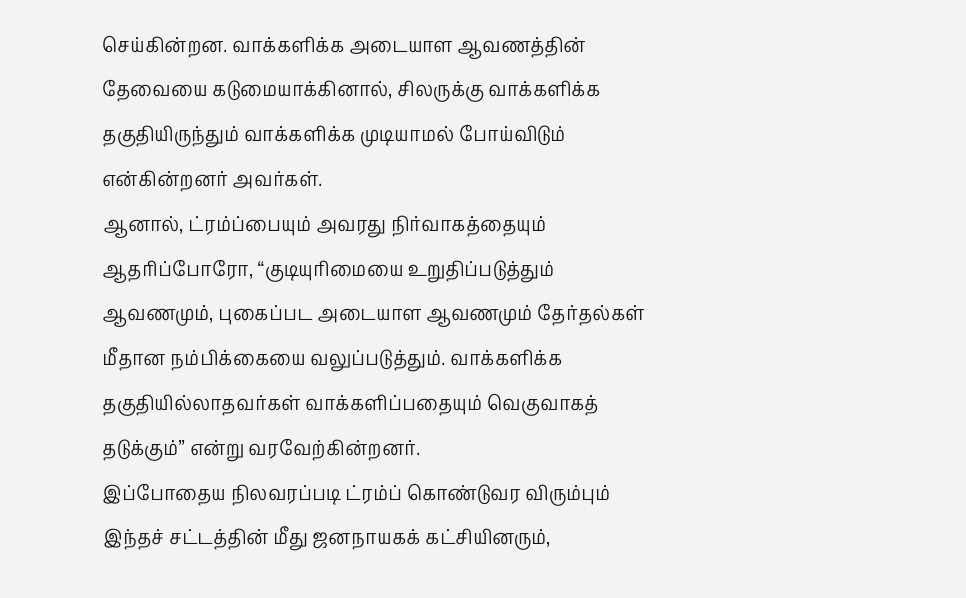செய்கின்றன. வாக்களிக்க அடையாள ஆவணத்தின் தேவையை கடுமையாக்கினால், சிலருக்கு வாக்களிக்க தகுதியிருந்தும் வாக்களிக்க முடியாமல் போய்விடும் என்கின்றனர் அவர்கள்.
ஆனால், ட்ரம்ப்பையும் அவரது நிர்வாகத்தையும் ஆதரிப்போரோ, “குடியுரிமையை உறுதிப்படுத்தும் ஆவணமும், புகைப்பட அடையாள ஆவணமும் தேர்தல்கள் மீதான நம்பிக்கையை வலுப்படுத்தும். வாக்களிக்க தகுதியில்லாதவர்கள் வாக்களிப்பதையும் வெகுவாகத் தடுக்கும்” என்று வரவேற்கின்றனர்.
இப்போதைய நிலவரப்படி ட்ரம்ப் கொண்டுவர விரும்பும் இந்தச் சட்டத்தின் மீது ஜனநாயகக் கட்சியினரும்,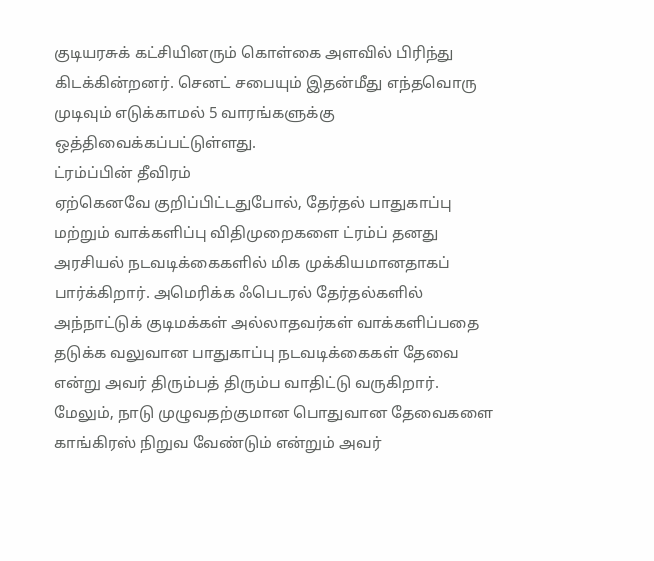குடியரசுக் கட்சியினரும் கொள்கை அளவில் பிரிந்து கிடக்கின்றனர். செனட் சபையும் இதன்மீது எந்தவொரு முடிவும் எடுக்காமல் 5 வாரங்களுக்கு ஒத்திவைக்கப்பட்டுள்ளது.
ட்ரம்ப்பின் தீவிரம்
ஏற்கெனவே குறிப்பிட்டதுபோல், தேர்தல் பாதுகாப்பு மற்றும் வாக்களிப்பு விதிமுறைகளை ட்ரம்ப் தனது அரசியல் நடவடிக்கைகளில் மிக முக்கியமானதாகப் பார்க்கிறார். அமெரிக்க ஃபெடரல் தேர்தல்களில் அந்நாட்டுக் குடிமக்கள் அல்லாதவர்கள் வாக்களிப்பதை தடுக்க வலுவான பாதுகாப்பு நடவடிக்கைகள் தேவை என்று அவர் திரும்பத் திரும்ப வாதிட்டு வருகிறார். மேலும், நாடு முழுவதற்குமான பொதுவான தேவைகளை காங்கிரஸ் நிறுவ வேண்டும் என்றும் அவர்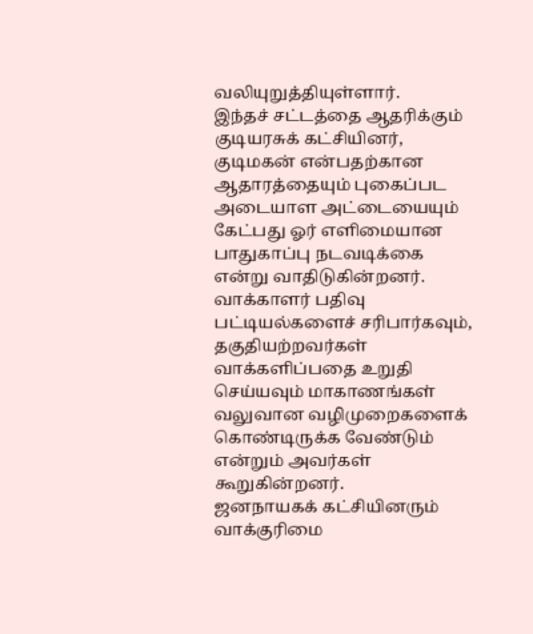வலியுறுத்தியுள்ளார்.
இந்தச் சட்டத்தை ஆதரிக்கும் குடியரசுக் கட்சியினர், குடிமகன் என்பதற்கான ஆதாரத்தையும் புகைப்பட அடையாள அட்டையையும் கேட்பது ஓர் எளிமையான பாதுகாப்பு நடவடிக்கை என்று வாதிடுகின்றனர். வாக்காளர் பதிவு பட்டியல்களைச் சரிபார்கவும், தகுதியற்றவர்கள் வாக்களிப்பதை உறுதி செய்யவும் மாகாணங்கள் வலுவான வழிமுறைகளைக் கொண்டிருக்க வேண்டும் என்றும் அவர்கள் கூறுகின்றனர்.
ஜனநாயகக் கட்சியினரும் வாக்குரிமை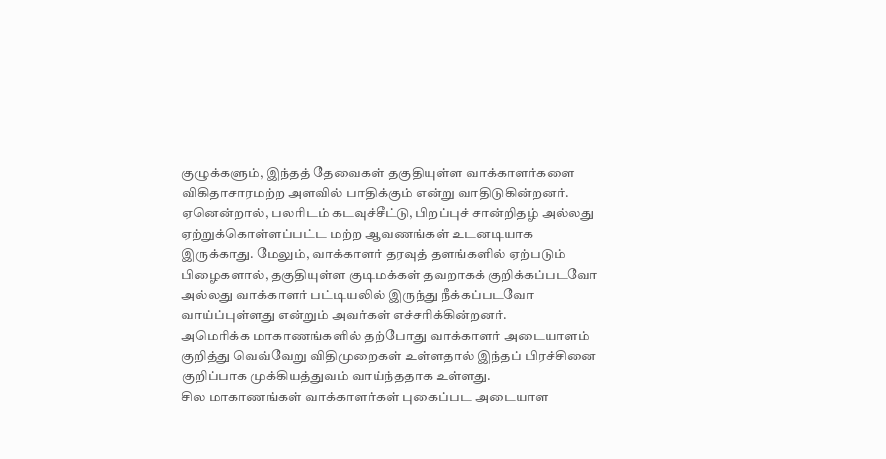குழுக்களும், இந்தத் தேவைகள் தகுதியுள்ள வாக்காளர்களை விகிதாசாரமற்ற அளவில் பாதிக்கும் என்று வாதிடுகின்றனர்.
ஏனென்றால், பலரிடம் கடவுச்சீட்டு, பிறப்புச் சான்றிதழ் அல்லது ஏற்றுக்கொள்ளப்பட்ட மற்ற ஆவணங்கள் உடனடியாக இருக்காது. மேலும், வாக்காளர் தரவுத் தளங்களில் ஏற்படும் பிழைகளால், தகுதியுள்ள குடிமக்கள் தவறாகக் குறிக்கப்படவோ அல்லது வாக்காளர் பட்டியலில் இருந்து நீக்கப்படவோ வாய்ப்புள்ளது என்றும் அவர்கள் எச்சரிக்கின்றனர்.
அமெரிக்க மாகாணங்களில் தற்போது வாக்காளர் அடையாளம் குறித்து வெவ்வேறு விதிமுறைகள் உள்ளதால் இந்தப் பிரச்சினை குறிப்பாக முக்கியத்துவம் வாய்ந்ததாக உள்ளது.
சில மாகாணங்கள் வாக்காளர்கள் புகைப்பட அடையாள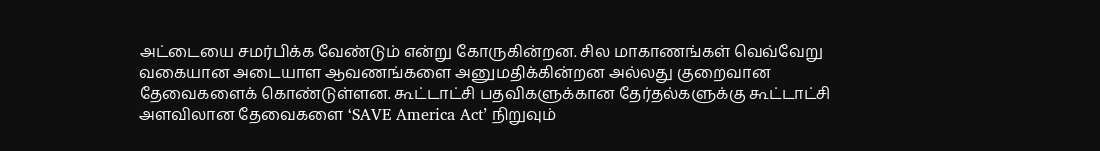அட்டையை சமர்பிக்க வேண்டும் என்று கோருகின்றன. சில மாகாணங்கள் வெவ்வேறு வகையான அடையாள ஆவணங்களை அனுமதிக்கின்றன அல்லது குறைவான தேவைகளைக் கொண்டுள்ளன. கூட்டாட்சி பதவிகளுக்கான தேர்தல்களுக்கு கூட்டாட்சி அளவிலான தேவைகளை ‘SAVE America Act’ நிறுவும்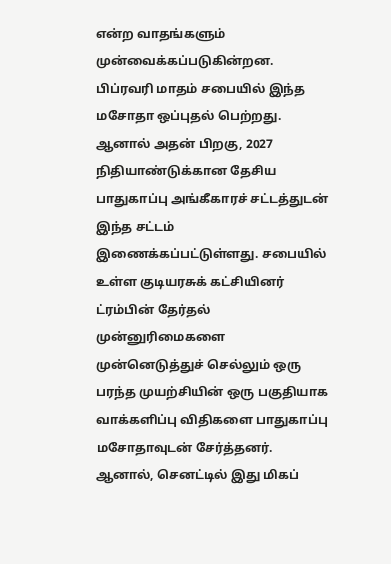என்ற வாதங்களும் முன்வைக்கப்படுகின்றன.
பிப்ரவரி மாதம் சபையில் இந்த மசோதா ஒப்புதல் பெற்றது. ஆனால் அதன் பிறகு, 2027 நிதியாண்டுக்கான தேசிய பாதுகாப்பு அங்கீகாரச் சட்டத்துடன் இந்த சட்டம் இணைக்கப்பட்டுள்ளது. சபையில் உள்ள குடியரசுக் கட்சியினர் ட்ரம்பின் தேர்தல் முன்னுரிமைகளை முன்னெடுத்துச் செல்லும் ஒரு பரந்த முயற்சியின் ஒரு பகுதியாக வாக்களிப்பு விதிகளை பாதுகாப்பு மசோதாவுடன் சேர்த்தனர்.
ஆனால், செனட்டில் இது மிகப்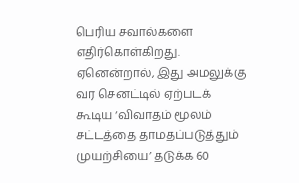பெரிய சவால்களை எதிர்கொள்கிறது. ஏனென்றால், இது அமலுக்கு வர செனட்டில் ஏற்படக் கூடிய ‘விவாதம் மூலம் சட்டத்தை தாமதப்படுத்தும் முயற்சியை’ தடுக்க 60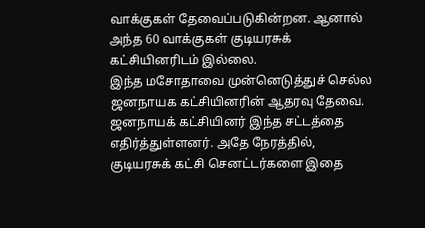வாக்குகள் தேவைப்படுகின்றன. ஆனால் அந்த 60 வாக்குகள் குடியரசுக் கட்சியினரிடம் இல்லை.
இந்த மசோதாவை முன்னெடுத்துச் செல்ல ஜனநாயக கட்சியினரின் ஆதரவு தேவை. ஜனநாயக் கட்சியினர் இந்த சட்டத்தை எதிர்த்துள்ளனர். அதே நேரத்தில், குடியரசுக் கட்சி செனட்டர்களை இதை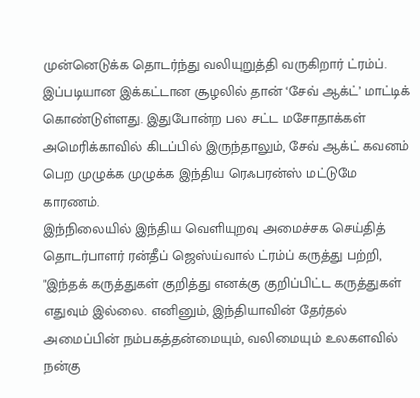முன்னெடுக்க தொடர்ந்து வலியுறுத்தி வருகிறார் ட்ரம்ப்.
இப்படியான இக்கட்டான சூழலில் தான் ‘சேவ் ஆக்ட்’ மாட்டிக் கொண்டுள்ளது. இதுபோன்ற பல சட்ட மசோதாக்கள் அமெரிக்காவில் கிடப்பில் இருந்தாலும், சேவ் ஆக்ட் கவனம் பெற முழுக்க முழுக்க இந்திய ரெஃபரன்ஸ் மட்டுமே காரணம்.
இந்நிலையில் இந்திய வெளியுறவு அமைச்சக செய்தித் தொடர்பாளர் ரன்தீப் ஜெஸ்ய்வால் ட்ரம்ப் கருத்து பற்றி, "இந்தக் கருத்துகள் குறித்து எனக்கு குறிப்பிட்ட கருத்துகள் எதுவும் இல்லை. எனினும், இந்தியாவின் தேர்தல் அமைப்பின் நம்பகத்தன்மையும், வலிமையும் உலகளவில் நன்கு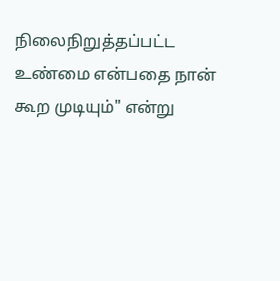நிலைநிறுத்தப்பட்ட உண்மை என்பதை நான் கூற முடியும்" என்று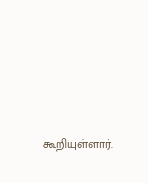கூறியுள்ளார்.